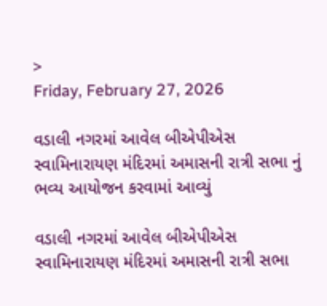>
Friday, February 27, 2026

વડાલી નગરમાં આવેલ બીએપીએસ સ્વામિનારાયણ મંદિરમાં અમાસની રાત્રી સભા નું ભવ્ય આયોજન કરવામાં આવ્યું

વડાલી નગરમાં આવેલ બીએપીએસ સ્વામિનારાયણ મંદિરમાં અમાસની રાત્રી સભા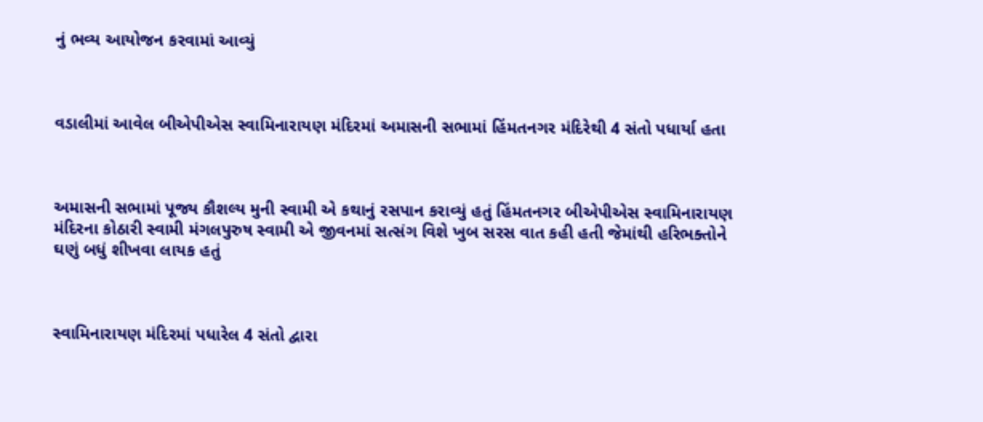નું ભવ્ય આયોજન કરવામાં આવ્યું



વડાલીમાં આવેલ બીએપીએસ સ્વામિનારાયણ મંદિરમાં અમાસની સભામાં હિંમતનગર મંદિરેથી 4 સંતો પધાર્યા હતા



અમાસની સભામાં પૂજ્ય કૌશલ્ય મુની સ્વામી એ કથાનું રસપાન કરાવ્યું હતું હિંમતનગર બીએપીએસ સ્વામિનારાયણ મંદિરના કોઠારી સ્વામી મંગલપુરુષ સ્વામી એ જીવનમાં સત્સંગ વિશે ખુબ સરસ વાત કહી હતી જેમાંથી હરિભક્તોને ઘણું બધું શીખવા લાયક હતું



સ્વામિનારાયણ મંદિરમાં પધારેલ 4 સંતો દ્વારા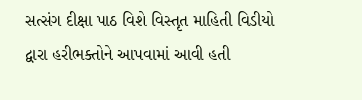સત્સંગ દીક્ષા પાઠ વિશે વિસ્તૃત માહિતી વિડીયો દ્વારા હરીભક્તોને આપવામાં આવી હતી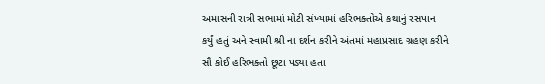અમાસની રાત્રી સભામાં મોટી સંખ્યામાં હરિભક્તોએ કથાનું રસપાન કર્યું હતું અને સ્વામી શ્રી ના દર્શન કરીને અંતમાં મહાપ્રસાદ ગ્રહણ કરીને સૌ કોઈ હરિભક્તો છૂટા પડ્યા હતા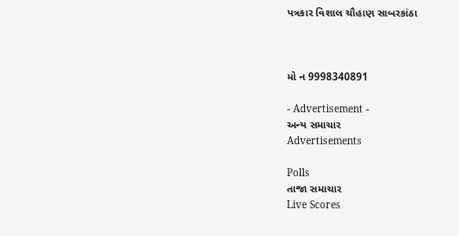પત્રકાર વિશાલ ચૌહાણ સાબરકાંઠા



મો ન 9998340891

- Advertisement -
અન્ય સમાચાર
Advertisements

Polls
તાજા સમાચાર
Live Scores